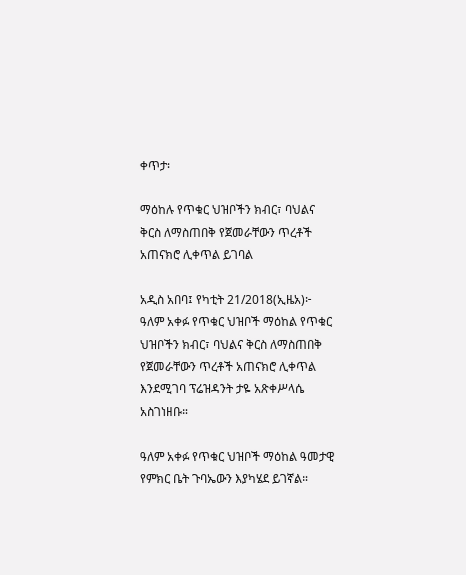ቀጥታ፡

ማዕከሉ የጥቁር ህዝቦችን ክብር፣ ባህልና ቅርስ ለማስጠበቅ የጀመራቸውን ጥረቶች አጠናክሮ ሊቀጥል ይገባል

አዲስ አበባ፤ የካቲት 21/2018(ኢዜአ)፦ ዓለም አቀፉ የጥቁር ህዝቦች ማዕከል የጥቁር ህዝቦችን ክብር፣ ባህልና ቅርስ ለማስጠበቅ  የጀመራቸውን ጥረቶች አጠናክሮ ሊቀጥል እንደሚገባ ፕሬዝዳንት ታዬ አጽቀሥላሴ አስገነዘቡ።

ዓለም አቀፉ የጥቁር ህዝቦች ማዕከል ዓመታዊ የምክር ቤት ጉባኤውን እያካሄደ ይገኛል።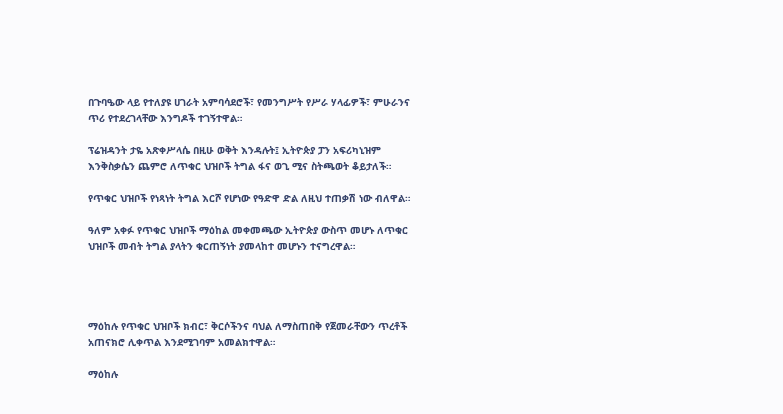በጉባዔው ላይ የተለያዩ ሀገራት አምባሳደሮች፣ የመንግሥት የሥራ ሃላፊዎች፣ ምሁራንና ጥሪ የተደረገላቸው እንግዶች ተገኝተዋል።

ፕሬዝዳንት ታዬ አጽቀሥላሴ በዚሁ ወቅት እንዳሉት፤ ኢትዮጵያ ፓን አፍሪካኒዝም እንቅስቃሴን ጨምሮ ለጥቁር ህዝቦች ትግል ፋና ወጊ ሚና ስትጫወት ቆይታለች።

የጥቁር ህዝቦች የነጻነት ትግል እርሾ የሆነው የዓድዋ ድል ለዚህ ተጠቃሽ ነው ብለዋል።

ዓለም አቀፉ የጥቁር ህዝቦች ማዕከል መቀመጫው ኢትዮጵያ ውስጥ መሆኑ ለጥቁር ህዝቦች መብት ትግል ያላትን ቁርጠኝነት ያመላከተ መሆኑን ተናግረዋል።




ማዕከሉ የጥቁር ህዝቦች ክብር፣ ቅርሶችንና ባህል ለማስጠበቅ የጀመራቸውን ጥረቶች አጠናክሮ ሊቀጥል እንደሚገባም አመልክተዋል።

ማዕከሉ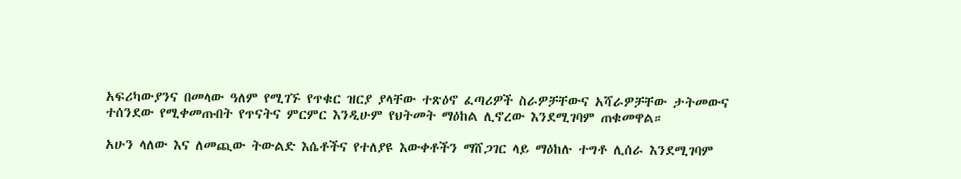አፍሪካውያንና በመላው ዓለም የሚገኙ የጥቁር ዝርያ ያላቸው ተጽዕኖ ፈጣሪዎች ስራዎቻቸውና አሻራዎቻቸው ታትመውና ተሰንደው የሚቀመጡበት የጥናትና ምርምር እንዲሁም የህትመት ማዕከል ሊኖረው እንደሚገባም ጠቁመዋል።

አሁን ላለው እና ለመጪው ትውልድ እሴቶችና የተለያዩ እውቀቶችን ማሸጋገር ላይ ማዕከሉ ተግቶ ሊሰራ እንደሚገባም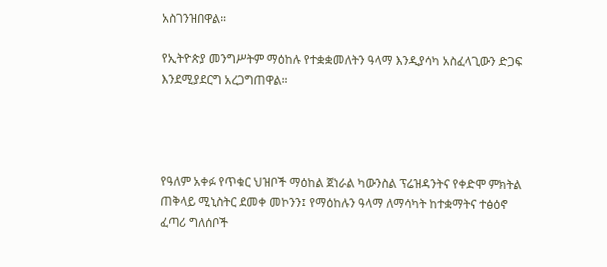አስገንዝበዋል።

የኢትዮጵያ መንግሥትም ማዕከሉ የተቋቋመለትን ዓላማ እንዲያሳካ አስፈላጊውን ድጋፍ እንደሚያደርግ አረጋግጠዋል።




የዓለም አቀፉ የጥቁር ህዝቦች ማዕከል ጀነራል ካውንስል ፕሬዝዳንትና የቀድሞ ምክትል ጠቅላይ ሚኒስትር ደመቀ መኮንን፤ የማዕከሉን ዓላማ ለማሳካት ከተቋማትና ተፅዕኖ ፈጣሪ ግለሰቦች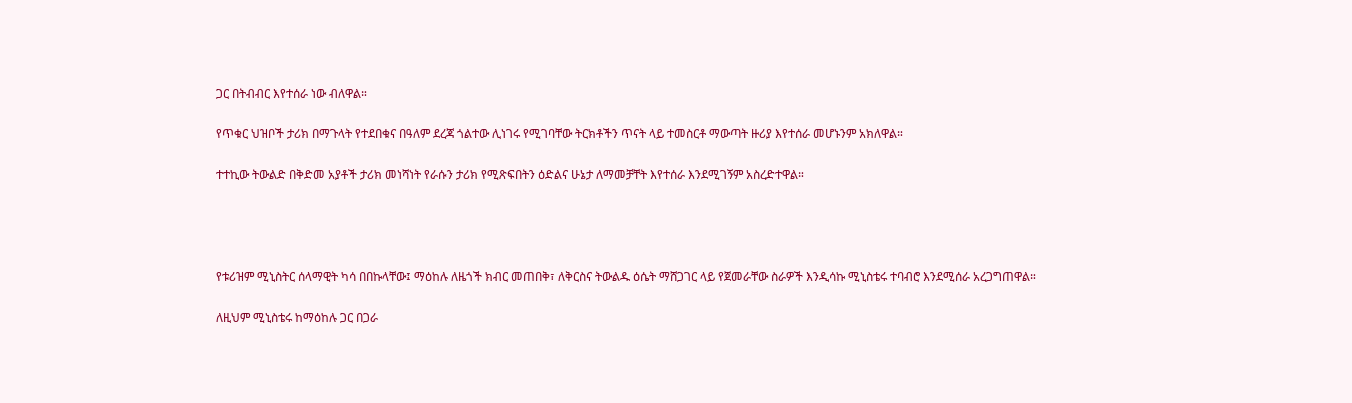ጋር በትብብር እየተሰራ ነው ብለዋል።

የጥቁር ህዝቦች ታሪክ በማጉላት የተደበቁና በዓለም ደረጃ ጎልተው ሊነገሩ የሚገባቸው ትርክቶችን ጥናት ላይ ተመስርቶ ማውጣት ዙሪያ እየተሰራ መሆኑንም አክለዋል።

ተተኪው ትውልድ በቅድመ አያቶች ታሪክ መነሻነት የራሱን ታሪክ የሚጽፍበትን ዕድልና ሁኔታ ለማመቻቸት እየተሰራ እንደሚገኝም አስረድተዋል።




የቱሪዝም ሚኒስትር ሰላማዊት ካሳ በበኩላቸው፤ ማዕከሉ ለዜጎች ክብር መጠበቅ፣ ለቅርስና ትውልዱ ዕሴት ማሸጋገር ላይ የጀመራቸው ስራዎች እንዲሳኩ ሚኒስቴሩ ተባብሮ እንደሚሰራ አረጋግጠዋል።

ለዚህም ሚኒስቴሩ ከማዕከሉ ጋር በጋራ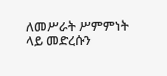ለመሥራት ሥምምነት ላይ መድረሱን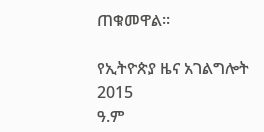ጠቁመዋል።

የኢትዮጵያ ዜና አገልግሎት
2015
ዓ.ም